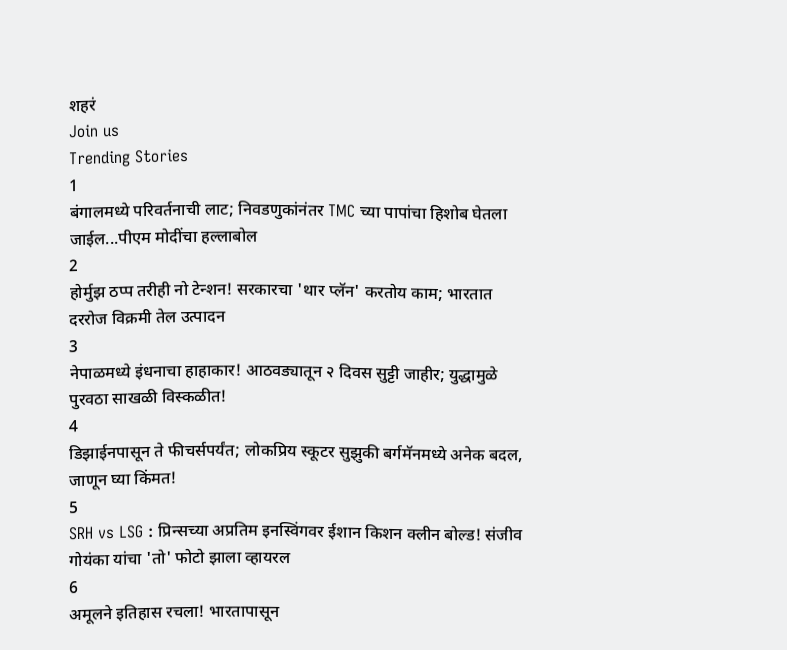शहरं
Join us
Trending Stories
1
बंगालमध्ये परिवर्तनाची लाट; निवडणुकांनंतर TMC च्या पापांचा हिशोब घेतला जाईल...पीएम मोदींचा हल्लाबोल
2
होर्मुझ ठप्प तरीही नो टेन्शन! सरकारचा 'थार प्लॅन' करतोय काम; भारतात दररोज विक्रमी तेल उत्पादन
3
नेपाळमध्ये इंधनाचा हाहाकार! आठवड्यातून २ दिवस सुट्टी जाहीर; युद्धामुळे पुरवठा साखळी विस्कळीत!
4
डिझाईनपासून ते फीचर्सपर्यंत; लोकप्रिय स्कूटर सुझुकी बर्गमॅनमध्ये अनेक बदल, जाणून घ्या किंमत!
5
SRH vs LSG : प्रिन्सच्या अप्रतिम इनस्विंगवर ईशान किशन क्लीन बोल्ड! संजीव गोयंका यांचा 'तो' फोटो झाला व्हायरल
6
अमूलने इतिहास रचला! भारतापासून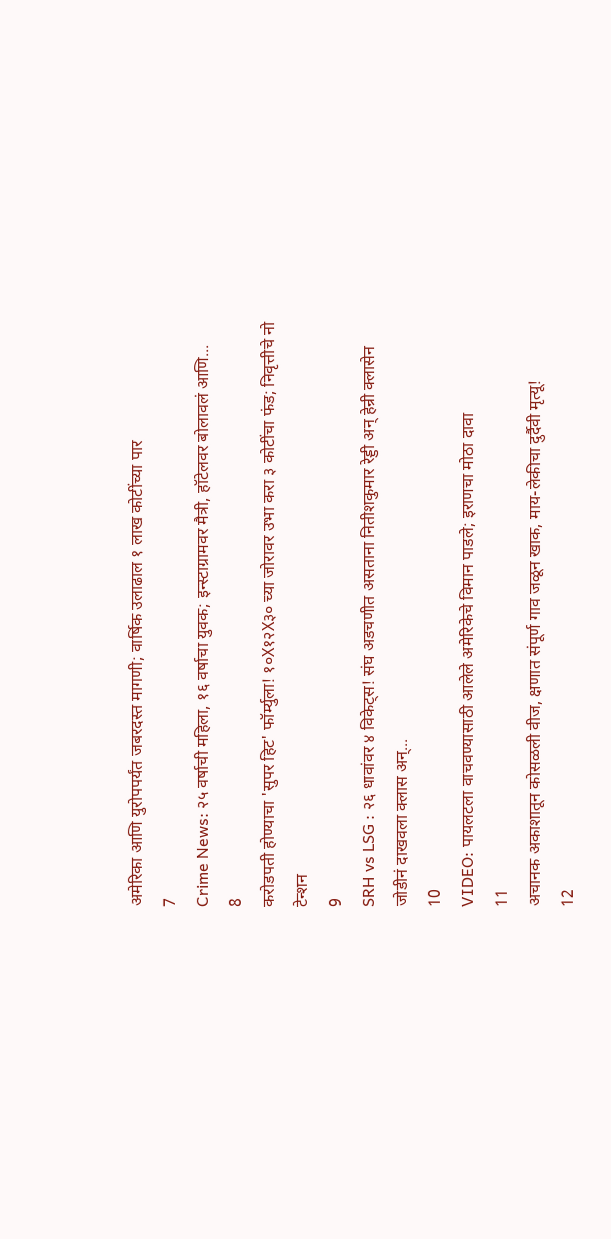अमेरिका आणि युरोपपर्यंत जबरदस्त मागणी; वार्षिक उलाढाल १ लाख कोटींच्या पार
7
Crime News: २५ वर्षाची महिला, १६ वर्षाचा युवक; इन्स्टाग्रामवर मैत्री, हॉटेलवर बोलावलं आणि...
8
करोडपती होण्याचा 'सुपर हिट' फॉर्म्युला! १०X१२X३० च्या जोरावर उभा करा ३ कोटींचा फंड; निवृत्तीचे नो टेन्शन
9
SRH vs LSG : २६ धावांवर ४ विकेट्स! संघ अडचणीत असताना नितीशकुमार रेड्डी अन् हेन्री क्लासेन जोडीनं दाखवला क्लास अन्...
10
VIDEO: पायलटला वाचवण्यासाठी आलेले अमेरिकेचे विमान पाडले; इराणचा मोठा दावा
11
अचानक अकाशातून कोसळली वीज, क्षणात संपूर्ण गाव जळून खाक, माय-लेकीचा दुर्दैवी मृत्यू!
12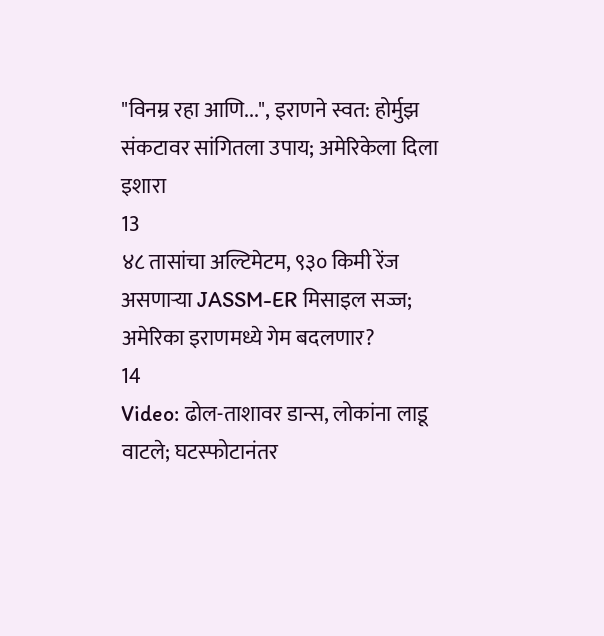"विनम्र रहा आणि...", इराणने स्वत: होर्मुझ संकटावर सांगितला उपाय; अमेरिकेला दिला इशारा
13
४८ तासांचा अल्टिमेटम, ९३० किमी रेंज असणाऱ्या JASSM-ER मिसाइल सज्ज; अमेरिका इराणमध्ये गेम बदलणार?
14
Video: ढोल-ताशावर डान्स, लोकांना लाडू वाटले; घटस्फोटानंतर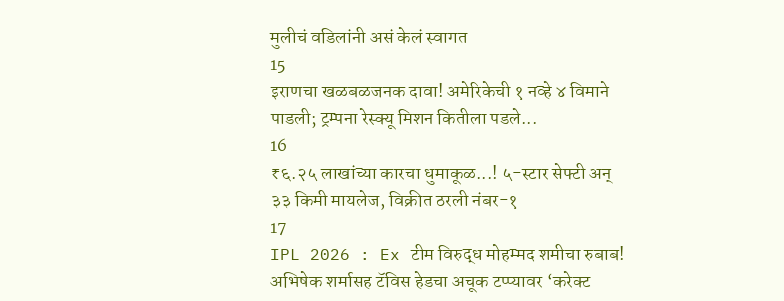मुलीचं वडिलांनी असं केलं स्वागत
15
इराणचा खळबळजनक दावा! अमेरिकेची १ नव्हे ४ विमाने पाडली; ट्रम्पना रेस्क्यू मिशन कितीला पडले...
16
₹६.२५ लाखांच्या कारचा धुमाकूळ...! ५-स्टार सेफ्टी अन् ३३ किमी मायलेज, विक्रीत ठरली नंबर-१
17
IPL 2026 : Ex टीम विरुद्ध मोहम्मद शमीचा रुबाब! अभिषेक शर्मासह टॅविस हेडचा अचूक टप्प्यावर ‘करेक्ट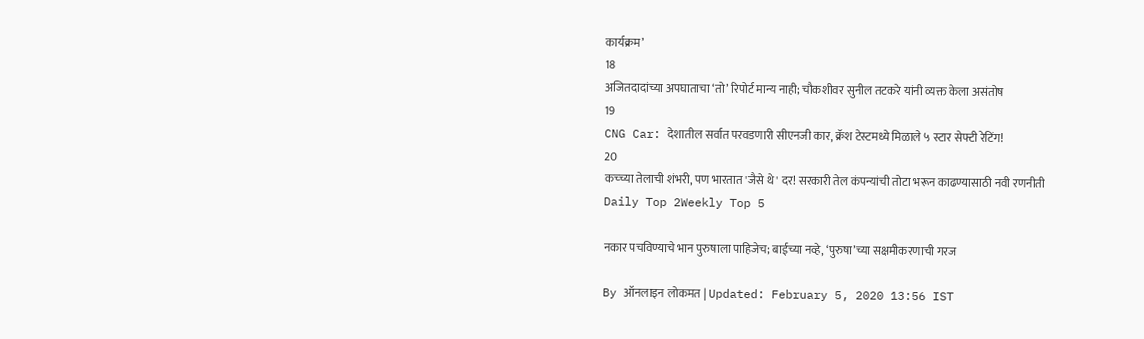कार्यक्रम’
18
अजितदादांच्या अपघाताचा ‘तो’ रिपोर्ट मान्य नाही; चौकशीवर सुनील तटकरे यांनी व्यक्त केला असंतोष
19
CNG Car: देशातील सर्वात परवडणारी सीएनजी कार, क्रॅश टेस्टमध्ये मिळाले ५ स्टार सेफ्टी रेटिंग!
20
कच्च्या तेलाची शंभरी, पण भारतात 'जैसे थे' दर! सरकारी तेल कंपन्यांची तोटा भरून काढण्यासाठी नवी रणनीती
Daily Top 2Weekly Top 5

नकार पचविण्याचे भान पुरुषाला पाहिजेच; बाईच्या नव्हे, ‘पुरुषा’च्या सक्षमीकरणाची गरज

By ऑनलाइन लोकमत | Updated: February 5, 2020 13:56 IST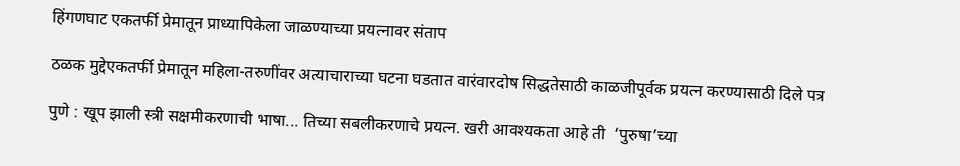हिंगणघाट एकतर्फी प्रेमातून प्राध्यापिकेला जाळण्याच्या प्रयत्नावर संताप

ठळक मुद्देएकतर्फी प्रेमातून महिला-तरुणींवर अत्याचाराच्या घटना घडतात वारंवारदोष सिद्धतेसाठी काळजीपूर्वक प्रयत्न करण्यासाठी दिले पत्र

पुणे : खूप झाली स्त्री सक्षमीकरणाची भाषा... तिच्या सबलीकरणाचे प्रयत्न. खरी आवश्यकता आहे ती  ‘पुरुषा’च्या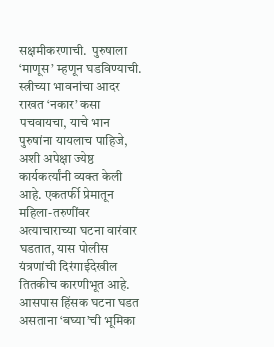सक्षमीकरणाची.  पुरुषाला ‘माणूस’ म्हणून घडविण्याची. स्त्रीच्या भावनांचा आदर राखत ‘नकार’ कसा पचवायचा, याचे भान पुरुषांना यायलाच पाहिजे, अशी अपेक्षा ज्येष्ठ कार्यकर्त्यांनी व्यक्त केली आहे. एकतर्फी प्रेमातून महिला-तरुणींवर अत्याचाराच्या घटना वारंवार घडतात, यास पोलीस यंत्रणांची दिरंगाईदेखील तितकीच कारणीभूत आहे. आसपास हिंसक घटना घडत असताना ‘बघ्या’ची भूमिका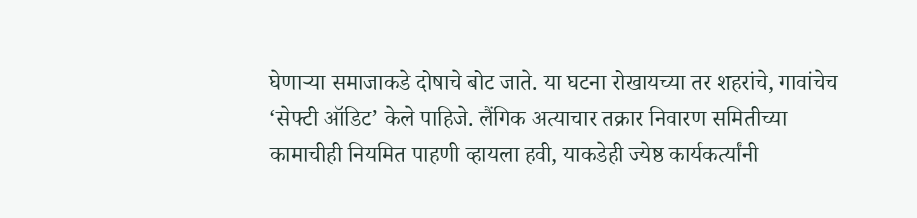घेणाऱ्या समाजाकडे दोषाचे बोट जाते. या घटना रोखायच्या तर शहरांचे, गावांचेच ‘सेफ्टी ऑडिट’ केले पाहिजे. लैंगिक अत्याचार तक्रार निवारण समितीच्या कामाचीही नियमित पाहणी व्हायला हवी, याकडेही ज्येष्ठ कार्यकर्त्यांनी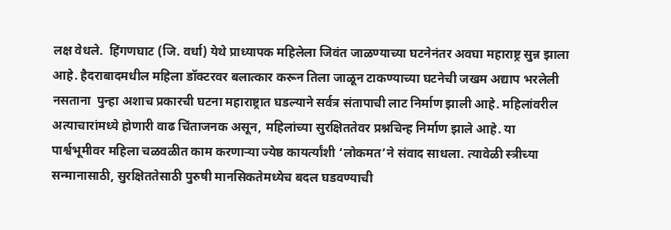लक्ष वेधले.  हिंगणघाट (जि. वर्धा) येथे प्राध्यापक महिलेला जिवंत जाळण्याच्या घटनेनंतर अवघा महाराष्ट्र सुन्न झाला आहे. हैदराबादमधील महिला डॉक्टरवर बलात्कार करून तिला जाळून टाकण्याच्या घटनेची जखम अद्याप भरलेली नसताना  पुन्हा अशाच प्रकारची घटना महाराष्ट्रात घडल्याने सर्वत्र संतापाची लाट निर्माण झाली आहे. महिलांवरील अत्याचारांमध्ये होणारी वाढ चिंताजनक असून, महिलांच्या सुरक्षिततेवर प्रश्नचिन्ह निर्माण झाले आहे. या पार्श्वभूमीवर महिला चळवळीत काम करणाऱ्या ज्येष्ठ कायर्त्यांशी ‘लोकमत’ने संवाद साधला. त्यावेळी स्त्रीच्या सन्मानासाठी, सुरक्षिततेसाठी पुरुषी मानसिकतेमध्येच बदल घडवण्याची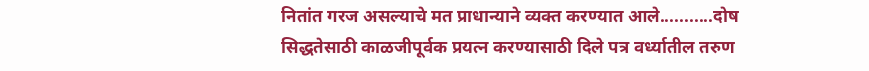नितांत गरज असल्याचे मत प्राधान्याने व्यक्त करण्यात आले...........दोष सिद्धतेसाठी काळजीपूर्वक प्रयत्न करण्यासाठी दिले पत्र वर्ध्यातील तरुण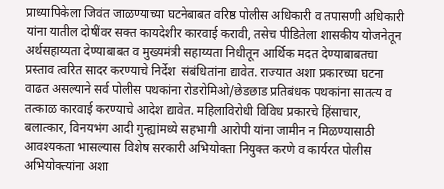प्राध्यापिकेला जिवंत जाळण्याच्या घटनेबाबत वरिष्ठ पोलीस अधिकारी व तपासणी अधिकारी यांना यातील दोषींवर सक्त कायदेशीर कारवाई करावी, तसेच पीडितेला शासकीय योजनेतून अर्थसहाय्यता देण्याबाबत व मुख्यमंत्री सहाय्यता निधीतून आर्थिक मदत देण्याबाबतचा प्रस्ताव त्वरित सादर करण्याचे निर्देश  संबंधितांना द्यावेत. राज्यात अशा प्रकारच्या घटना वाढत असल्याने सर्व पोलीस पथकांना रोडरोमिओ/छेडछाड प्रतिबंधक पथकांना सातत्य व तत्काळ कारवाई करण्याचे आदेश द्यावेत. महिलाविरोधी विविध प्रकारचे हिंसाचार, बलात्कार, विनयभंग आदी गुन्ह्यांमध्ये सहभागी आरोपी यांना जामीन न मिळण्यासाठी आवश्यकता भासल्यास विशेष सरकारी अभियोक्ता नियुक्त करणे व कार्यरत पोलीस अभियोक्त्यांना अशा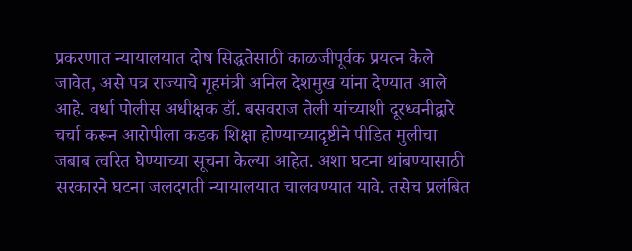प्रकरणात न्यायालयात दोष सिद्धतेसाठी काळजीपूर्वक प्रयत्न केले जावेत, असे पत्र राज्याचे गृहमंत्री अनिल देशमुख यांना देण्यात आले आहे. वर्धा पोलीस अधीक्षक डॉ. बसवराज तेली यांच्याशी दूरध्वनीद्वारे चर्चा करून आरोपीला कडक शिक्षा होण्याच्यादृष्टीने पीडित मुलीचा जबाब त्वरित घेण्याच्या सूचना केल्या आहेत. अशा घटना थांबण्यासाठी सरकारने घटना जलदगती न्यायालयात चालवण्यात यावे. तसेच प्रलंबित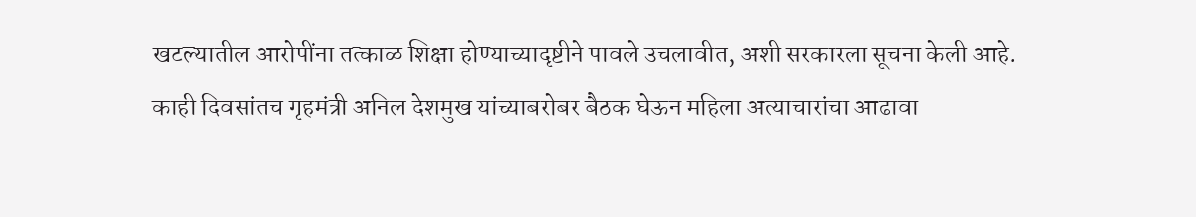खटल्यातील आरोपींना तत्काळ शिक्षा होण्याच्यादृष्टीने पावले उचलावीत, अशी सरकारला सूचना केली आहे. काही दिवसांतच गृहमंत्री अनिल देशमुख यांच्याबरोबर बैठक घेऊन महिला अत्याचारांचा आढावा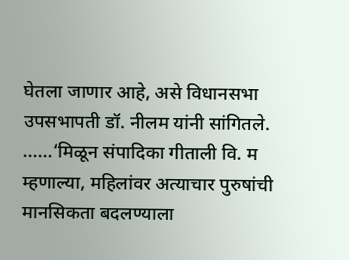घेतला जाणार आहे, असे विधानसभा उपसभापती डॉ. नीलम यांनी सांगितले. ......‘मिळून संपादिका गीताली वि. म म्हणाल्या, महिलांवर अत्याचार पुरुषांची मानसिकता बदलण्याला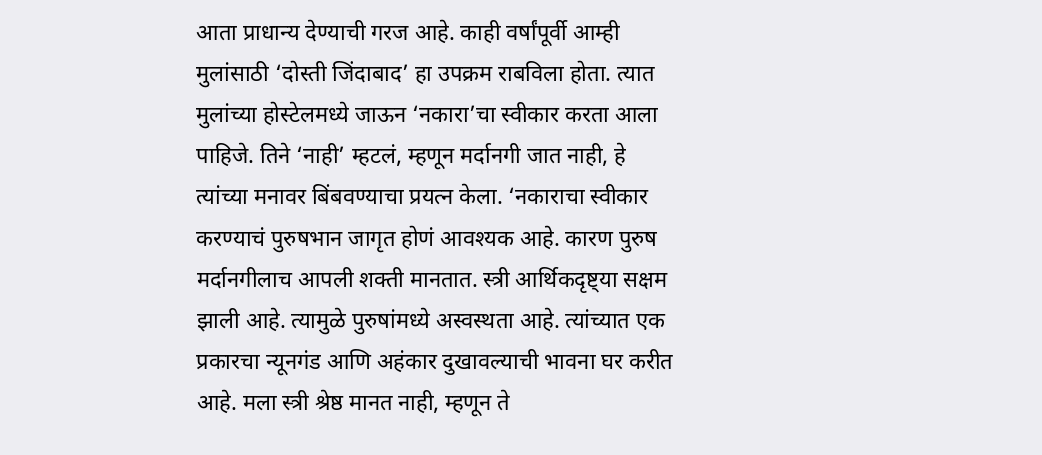आता प्राधान्य देण्याची गरज आहे. काही वर्षांपूर्वी आम्ही मुलांसाठी ‘दोस्ती जिंदाबाद’ हा उपक्रम राबविला होता. त्यात मुलांच्या होस्टेलमध्ये जाऊन ‘नकारा’चा स्वीकार करता आला पाहिजे. तिने ‘नाही’ म्हटलं, म्हणून मर्दानगी जात नाही, हे त्यांच्या मनावर बिंबवण्याचा प्रयत्न केला. ‘नकाराचा स्वीकार करण्याचं पुरुषभान जागृत होणं आवश्यक आहे. कारण पुरुष मर्दानगीलाच आपली शक्ती मानतात. स्त्री आर्थिकदृष्ट्या सक्षम झाली आहे. त्यामुळे पुरुषांमध्ये अस्वस्थता आहे. त्यांच्यात एक प्रकारचा न्यूनगंड आणि अहंकार दुखावल्याची भावना घर करीत आहे. मला स्त्री श्रेष्ठ मानत नाही, म्हणून ते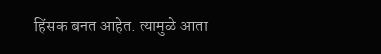हिंसक बनत आहेत. त्यामुळे आता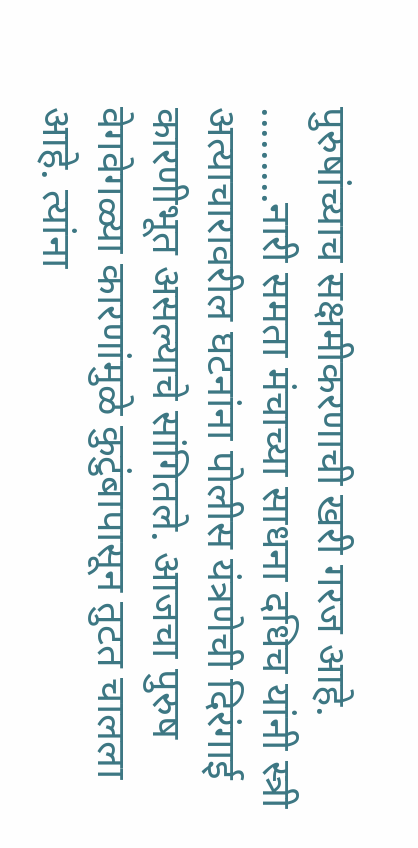पुरुषांच्याच सक्षमीकरणाची खरी गरज आहे. .........नारी समता मंचाच्या साधना दधिच यांनी स्त्री अत्याचारावरील घटनांना पोलीस यंत्रणेची दिरंगाई कारणीभूत असल्याचे सांगितले. आजचा पुरुष वेगवेगळ्या कारणांमुळे कुटुंबापासून तुटत चालला आहे. त्यांना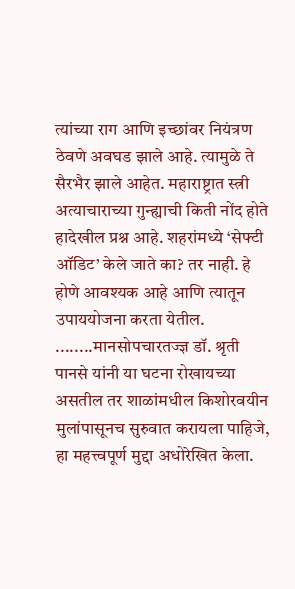त्यांच्या राग आणि इच्छांवर नियंत्रण ठेवणे अवघड झाले आहे. त्यामुळे ते सैरभैर झाले आहेत. महाराष्ट्रात स्त्री अत्याचाराच्या गुन्ह्याची किती नोंद होते हादेखील प्रश्न आहे. शहरांमध्ये ‘सेफ्टी ऑडिट’ केले जाते का? तर नाही. हे होणे आवश्यक आहे आणि त्यातून उपाययोजना करता येतील. ........मानसोपचारतज्ज्ञ डॉ. श्रृती पानसे यांनी या घटना रोखायच्या असतील तर शाळांमधील किशोरवयीन मुलांपासूनच सुरुवात करायला पाहिजे, हा महत्त्वपूर्ण मुद्दा अधोरेखित केला.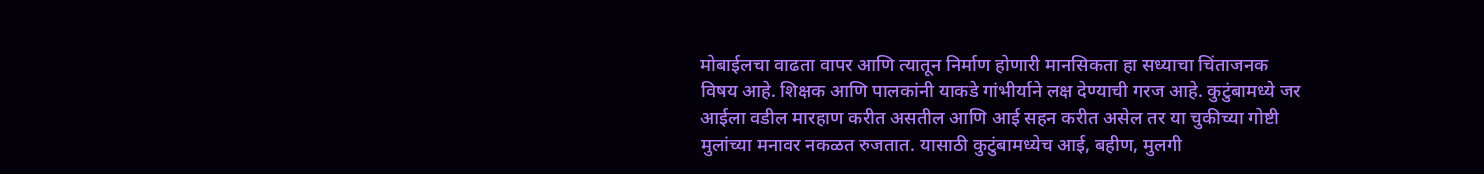मोबाईलचा वाढता वापर आणि त्यातून निर्माण होणारी मानसिकता हा सध्याचा चिंताजनक विषय आहे. शिक्षक आणि पालकांनी याकडे गांभीर्याने लक्ष देण्याची गरज आहे. कुटुंबामध्ये जर आईला वडील मारहाण करीत असतील आणि आई सहन करीत असेल तर या चुकीच्या गोष्टी मुलांच्या मनावर नकळत रुजतात. यासाठी कुटुंबामध्येच आई, बहीण, मुलगी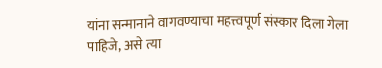यांना सन्मानाने वागवण्याचा महत्त्वपूर्ण संस्कार दिला गेला पाहिजे, असे त्या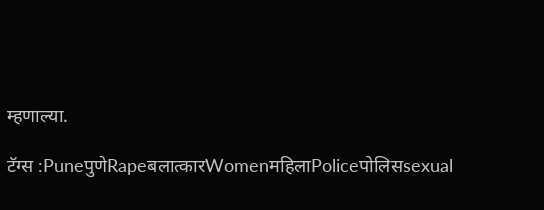म्हणाल्या.

टॅग्स :PuneपुणेRapeबलात्कारWomenमहिलाPoliceपोलिसsexual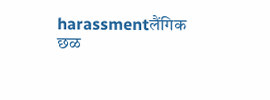harassmentलैंगिक छळ